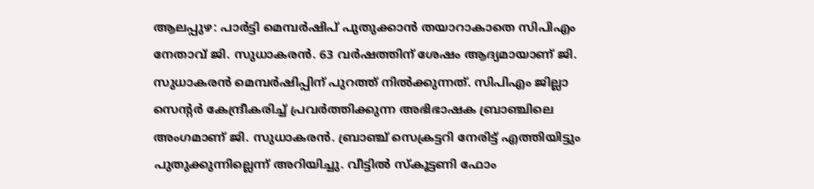ആലപ്പുഴ: പാർട്ടി മെമ്പർഷിപ് പുതുക്കാൻ തയാറാകാതെ സിപിഎം നേതാവ് ജി. സുധാകരൻ. 63 വർഷത്തിന് ശേഷം ആദ്യമായാണ് ജി. സുധാകരൻ മെമ്പർഷിപ്പിന് പുറത്ത് നിൽക്കുന്നത്. സിപിഎം ജില്ലാ സെന്റർ കേന്ദ്രീകരിച്ച് പ്രവർത്തിക്കുന്ന അഭിഭാഷക ബ്രാഞ്ചിലെ അംഗമാണ് ജി. സുധാകരൻ. ബ്രാഞ്ച് സെക്രട്ടറി നേരിട്ട് എത്തിയിട്ടും പുതുക്കുന്നില്ലെന്ന് അറിയിച്ചു. വീട്ടിൽ സ്കൂട്ടണി ഫോം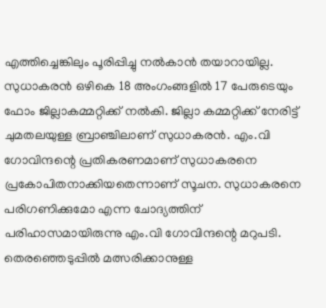എത്തിച്ചെങ്കിലും പൂരിപ്പിച്ചു നൽകാൻ തയാറായില്ല.
സുധാകരൻ ഒഴികെ 18 അംഗംങ്ങളിൽ 17 പേരുടെയും ഫോം ജില്ലാകമ്മറ്റിക്ക് നൽകി. ജില്ലാ കമ്മറ്റിക്ക് നേരിട്ട് ചുമതലയുള്ള ബ്രാഞ്ചിലാണ് സുധാകരൻ. എം.വി ഗോവിന്ദന്റെ പ്രതികരണമാണ് സുധാകരനെ പ്രകോപിതനാക്കിയതെന്നാണ് സൂചന. സുധാകരനെ പരിഗണിക്കുമോ എന്ന ചോദ്യത്തിന് പരിഹാസമായിരുന്നു എം.വി ഗോവിന്ദന്റെ മറുപടി. തെരഞ്ഞെടുപ്പിൽ മത്സരിക്കാനുള്ള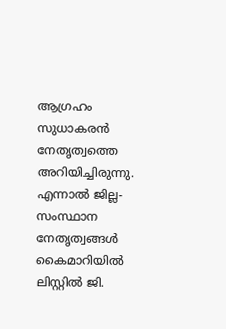ആഗ്രഹം സുധാകരൻ നേതൃത്വത്തെ അറിയിച്ചിരുന്നു. എന്നാൽ ജില്ല- സംസ്ഥാന നേതൃത്വങ്ങൾ കൈമാറിയിൽ ലിസ്റ്റിൽ ജി.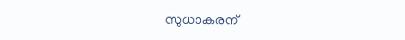സുധാകരന്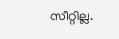സീറ്റില്ല.